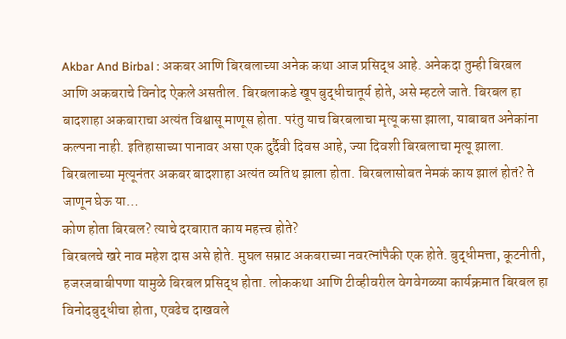Akbar And Birbal : अकबर आणि बिरबलाच्या अनेक कथा आज प्रसिद्ध आहे. अनेकदा तुम्ही बिरबल आणि अकबराचे विनोद ऐकले असतील. बिरबलाकडे खूप बुद्धीचातूर्य होते, असे म्हटले जाते. बिरबल हा बादशाहा अकबाराचा अत्यंत विश्वासू माणूस होता. परंतु याच बिरबलाचा मृत्यू कसा झाला, याबाबत अनेकांना कल्पना नाही. इतिहासाच्या पानावर असा एक दुर्दैवी दिवस आहे, ज्या दिवशी बिरबलाचा मृत्यू झाला. बिरबलाच्या मृत्यूनंतर अकबर बादशाहा अत्यंत व्यतिथ झाला होता. बिरबलासोबत नेमकं काय झालं होतं? ते जाणून घेऊ या…
कोण होता बिरबल? त्याचे दरबारात काय महत्त्व होते?
बिरबलचे खरे नाव महेश दास असे होते. मुघल सम्राट अकबराच्या नवरत्नांपैकी एक होते. बुद्धीमत्ता, कूटनीती, हजरजबाबीपणा यामुळे बिरबल प्रसिद्ध होता. लोककथा आणि टीव्हीवरील वेगवेगळ्या कार्यक्रमात बिरबल हा विनोदबुद्धीचा होता, एवढेच दाखवले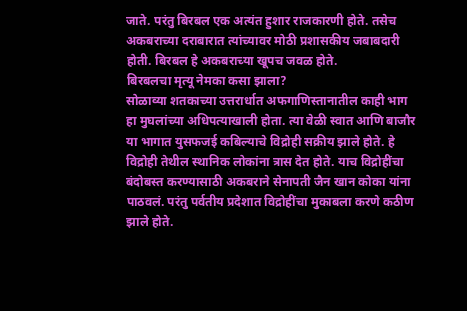जाते. परंतु बिरबल एक अत्यंत हुशार राजकारणी होते. तसेच अकबराच्या दराबारात त्यांच्यावर मोठी प्रशासकीय जबाबदारी होती. बिरबल हे अकबराच्या खूपच जवळ होते.
बिरबलचा मृत्यू नेमका कसा झाला?
सोळाव्या शतकाच्या उत्तरार्धात अफगाणिस्तानातील काही भाग हा मुघलांच्या अधिपत्याखाली होता. त्या वेळी स्वात आणि बाजौर या भागात युसफजई कबिल्याचे विद्रोही सक्रीय झाले होते. हे विद्रोही तेथील स्थानिक लोकांना त्रास देत होते. याच विद्रोहींचा बंदोबस्त करण्यासाठी अकबराने सेनापती जैन खान कोका यांना पाठवलं. परंतु पर्वतीय प्रदेशात विद्रोहींचा मुकाबला करणे कठीण झाले होते.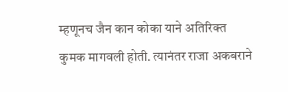म्हणूनच जैन कान कोका याने अतिरिक्त कुमक मागवली होती. त्यानंतर राजा अकबराने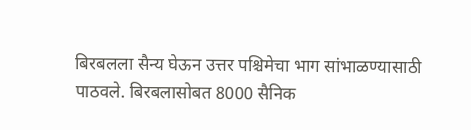बिरबलला सैन्य घेऊन उत्तर पश्चिमेचा भाग सांभाळण्यासाठी पाठवले. बिरबलासोबत 8000 सैनिक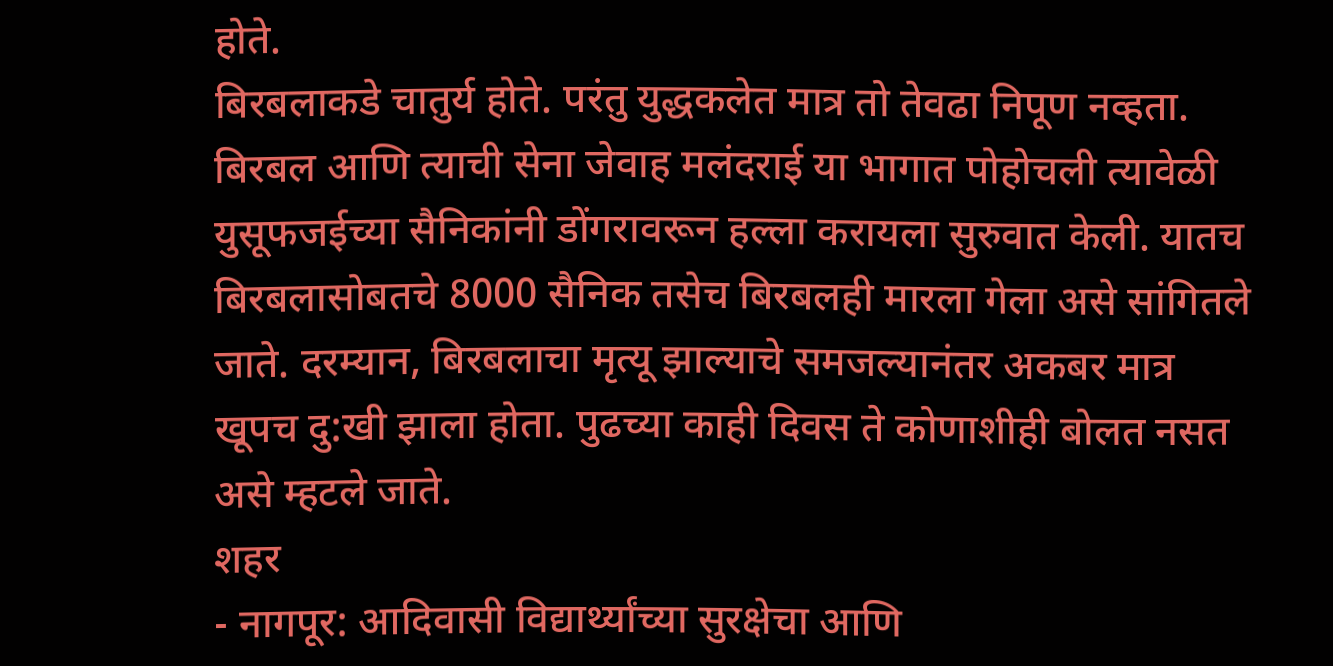होते.
बिरबलाकडे चातुर्य होते. परंतु युद्धकलेत मात्र तो तेवढा निपूण नव्हता. बिरबल आणि त्याची सेना जेवाह मलंदराई या भागात पोहोचली त्यावेळी युसूफजईच्या सैनिकांनी डोंगरावरून हल्ला करायला सुरुवात केली. यातच बिरबलासोबतचे 8000 सैनिक तसेच बिरबलही मारला गेला असे सांगितले जाते. दरम्यान, बिरबलाचा मृत्यू झाल्याचे समजल्यानंतर अकबर मात्र खूपच दु:खी झाला होता. पुढच्या काही दिवस ते कोणाशीही बोलत नसत असे म्हटले जाते.
शहर
- नागपूर: आदिवासी विद्यार्थ्यांच्या सुरक्षेचा आणि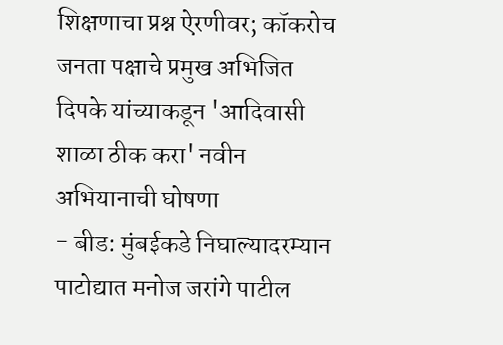शिक्षणाचा प्रश्न ऐरणीवर; कॉकरोच जनता पक्षाचे प्रमुख अभिजित दिपके यांच्याकडून 'आदिवासी शाळा ठीक करा' नवीन अभियानाची घोषणा
- बीड: मुंबईकडे निघाल्यादरम्यान पाटोद्यात मनोज जरांगे पाटील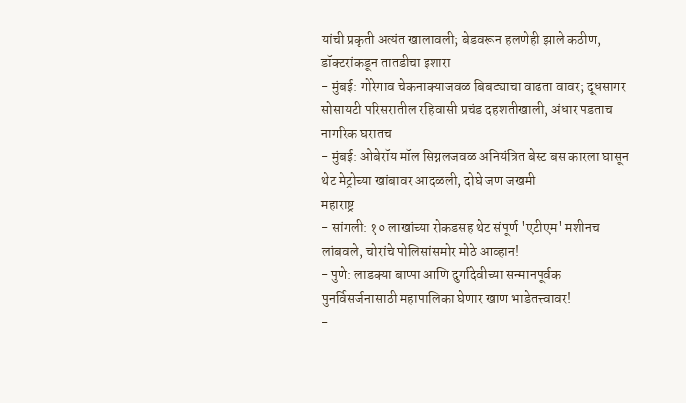यांची प्रकृती अत्यंत खालावली; बेडवरून हलणेही झाले कठीण, डॉक्टरांकडून तातडीचा इशारा
- मुंबई: गोरेगाव चेकनाक्याजवळ बिबट्याचा वाढता वावर; दूधसागर सोसायटी परिसरातील रहिवासी प्रचंड दहशतीखाली, अंधार पडताच नागरिक घरातच
- मुंबई: ओबेरॉय मॉल सिग्नलजवळ अनियंत्रित बेस्ट बस कारला घासून थेट मेट्रोच्या खांबावर आदळली, दोघे जण जखमी
महाराष्ट्र
- सांगली: १० लाखांच्या रोकडसह थेट संपूर्ण 'एटीएम' मशीनच लांबवले, चोरांचे पोलिसांसमोर मोठे आव्हान!
- पुणे: लाडक्या बाप्पा आणि दुर्गादेवीच्या सन्मानपूर्वक पुनर्विसर्जनासाठी महापालिका घेणार खाण भाडेतत्त्वावर!
-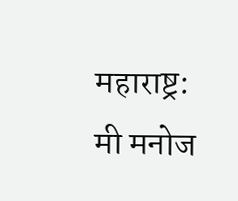महाराष्ट्र: मी मनोज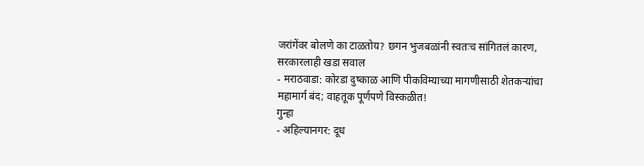जरांगेंवर बोलणे का टाळतोय? छगन भुजबळांनी स्वतःच सांगितलं कारण, सरकारलाही खडा सवाल
- मराठवाडा: कोरडा दुष्काळ आणि पीकविम्याच्या मागणीसाठी शेतकऱ्यांचा महामार्ग बंद; वाहतूक पूर्णपणे विस्कळीत!
गुन्हा
- अहिल्यानगर: दूध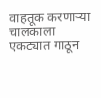वाहतूक करणाऱ्या चालकाला एकट्यात गाठून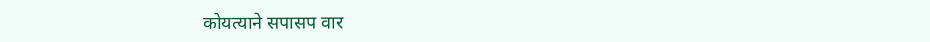कोयत्याने सपासप वार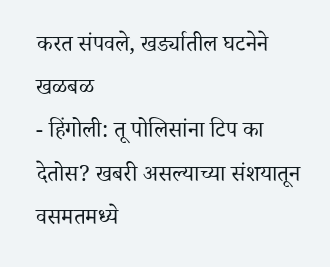करत संपवले, खर्ड्यातील घटनेने खळबळ
- हिंगोली: तू पोलिसांना टिप का देतोस? खबरी असल्याच्या संशयातून वसमतमध्ये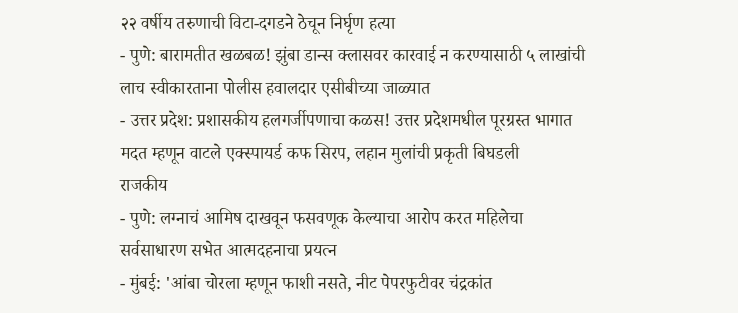२२ वर्षीय तरुणाची विटा-दगडने ठेचून निर्घृण हत्या
- पुणे: बारामतीत खळबळ! झुंबा डान्स क्लासवर कारवाई न करण्यासाठी ५ लाखांची लाच स्वीकारताना पोलीस हवालदार एसीबीच्या जाळ्यात
- उत्तर प्रदेश: प्रशासकीय हलगर्जीपणाचा कळस! उत्तर प्रदेशमधील पूरग्रस्त भागात मदत म्हणून वाटले एक्स्पायर्ड कफ सिरप, लहान मुलांची प्रकृती बिघडली
राजकीय
- पुणे: लग्नाचं आमिष दाखवून फसवणूक केल्याचा आरोप करत महिलेचा सर्वसाधारण सभेत आत्मदहनाचा प्रयत्न
- मुंबई: 'आंबा चोरला म्हणून फाशी नसते, नीट पेपरफुटीवर चंद्रकांत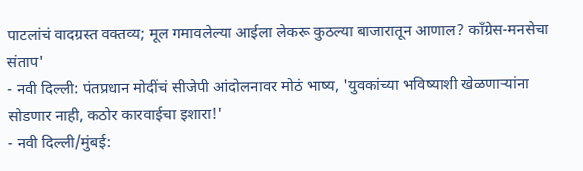पाटलांचं वादग्रस्त वक्तव्य; मूल गमावलेल्या आईला लेकरू कुठल्या बाजारातून आणाल? काँग्रेस-मनसेचा संताप'
- नवी दिल्ली: पंतप्रधान मोदींचं सीजेपी आंदोलनावर मोठं भाष्य, 'युवकांच्या भविष्याशी खेळणाऱ्यांना सोडणार नाही, कठोर कारवाईचा इशारा!'
- नवी दिल्ली/मुंबई: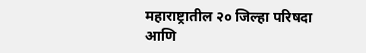महाराष्ट्रातील २० जिल्हा परिषदा आणि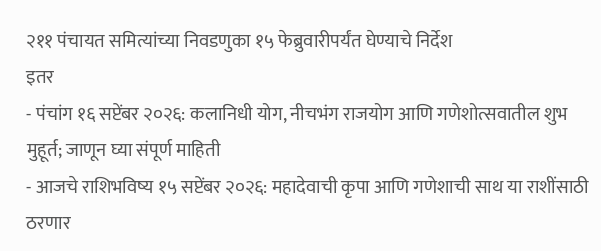२११ पंचायत समित्यांच्या निवडणुका १५ फेब्रुवारीपर्यंत घेण्याचे निर्देश
इतर
- पंचांग १६ सप्टेंबर २०२६: कलानिधी योग, नीचभंग राजयोग आणि गणेशोत्सवातील शुभ मुहूर्त; जाणून घ्या संपूर्ण माहिती
- आजचे राशिभविष्य १५ सप्टेंबर २०२६: महादेवाची कृपा आणि गणेशाची साथ या राशींसाठी ठरणार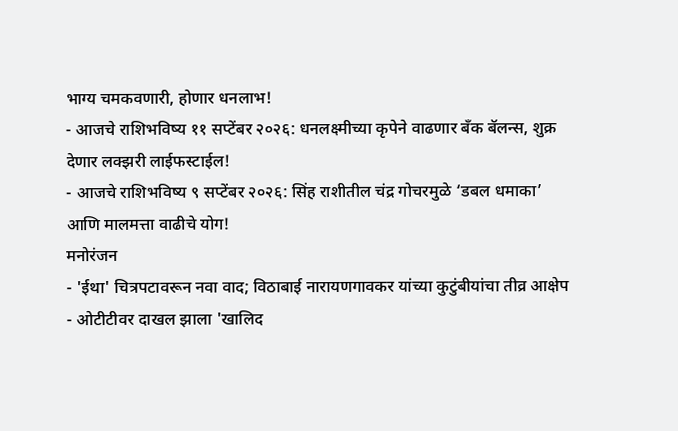भाग्य चमकवणारी, होणार धनलाभ!
- आजचे राशिभविष्य ११ सप्टेंबर २०२६: धनलक्ष्मीच्या कृपेने वाढणार बँक बॅलन्स, शुक्र देणार लक्झरी लाईफस्टाईल!
- आजचे राशिभविष्य ९ सप्टेंबर २०२६: सिंह राशीतील चंद्र गोचरमुळे ‘डबल धमाका’ आणि मालमत्ता वाढीचे योग!
मनोरंजन
- 'ईथा' चित्रपटावरून नवा वाद; विठाबाई नारायणगावकर यांच्या कुटुंबीयांचा तीव्र आक्षेप
- ओटीटीवर दाखल झाला 'खालिद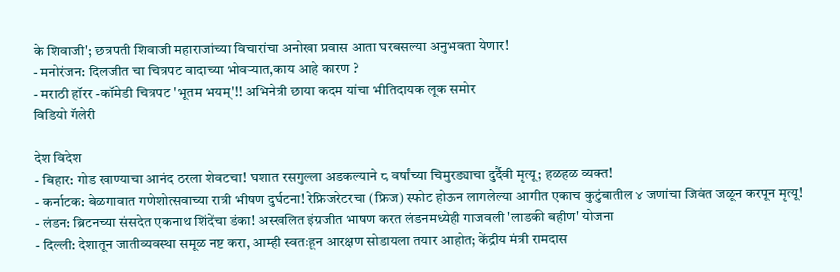के शिवाजी'; छत्रपती शिवाजी महाराजांच्या विचारांचा अनोखा प्रवास आता घरबसल्या अनुभवता येणार!
- मनोरंजन: दिलजीत चा चित्रपट वादाच्या भोवऱ्यात,काय आहे कारण ?
- मराठी हॉरर -कॉमेडी चित्रपट 'भूतम भयम्'!! अभिनेत्री छाया कदम यांचा भीतिदायक लूक समोर
विडियो गॅलेरी

देश विदेश
- बिहार: गोड खाण्याचा आनंद ठरला शेवटचा! घशात रसगुल्ला अडकल्याने ८ वर्षांच्या चिमुरड्याचा दुर्दैवी मृत्यू; हळहळ व्यक्त!
- कर्नाटक: बेळगावात गणेशोत्सवाच्या रात्री भीषण दुर्घटना! रेफ्रिजरेटरचा (फ्रिज) स्फोट होऊन लागलेल्या आगीत एकाच कुटुंबातील ४ जणांचा जिवंत जळून करपून मृत्यू!
- लंडन: ब्रिटनच्या संसदेत एकनाथ शिंदेंचा डंका! अस्खलित इंग्रजीत भाषण करत लंडनमध्येही गाजवली 'लाडकी बहीण' योजना
- दिल्ली: देशातून जातीव्यवस्था समूळ नष्ट करा, आम्ही स्वतःहून आरक्षण सोडायला तयार आहोत; केंद्रीय मंत्री रामदास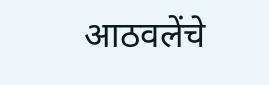आठवलेंचे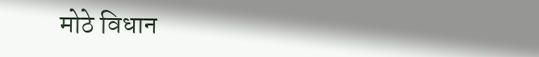मोठे विधान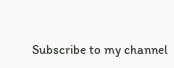Subscribe to my channel